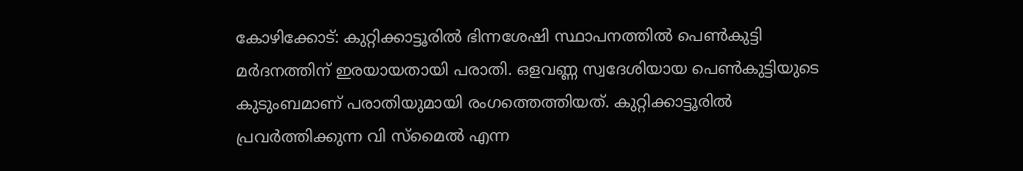കോഴിക്കോട്: കുറ്റിക്കാട്ടൂരിൽ ഭിന്നശേഷി സ്ഥാപനത്തിൽ പെൺകുട്ടി മർദനത്തിന് ഇരയായതായി പരാതി. ഒളവണ്ണ സ്വദേശിയായ പെൺകുട്ടിയുടെ കുടുംബമാണ് പരാതിയുമായി രംഗത്തെത്തിയത്. കുറ്റിക്കാട്ടൂരിൽ പ്രവർത്തിക്കുന്ന വി സ്മൈൽ എന്ന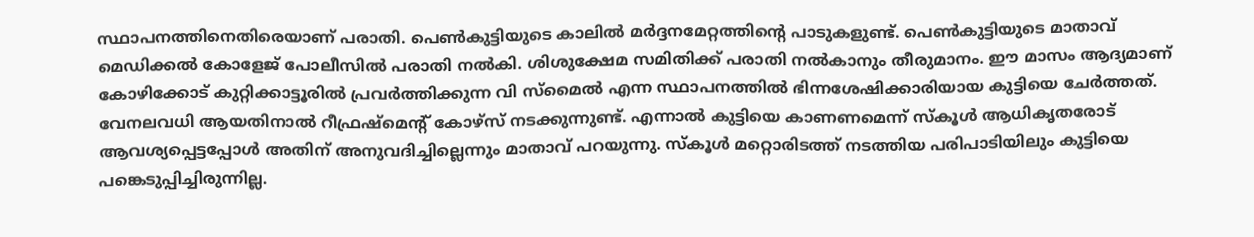സ്ഥാപനത്തിനെതിരെയാണ് പരാതി. പെൺകുട്ടിയുടെ കാലിൽ മർദ്ദനമേറ്റത്തിന്റെ പാടുകളുണ്ട്. പെൺകുട്ടിയുടെ മാതാവ് മെഡിക്കൽ കോളേജ് പോലീസിൽ പരാതി നൽകി. ശിശുക്ഷേമ സമിതിക്ക് പരാതി നൽകാനും തീരുമാനം. ഈ മാസം ആദ്യമാണ് കോഴിക്കോട് കുറ്റിക്കാട്ടൂരിൽ പ്രവർത്തിക്കുന്ന വി സ്മൈൽ എന്ന സ്ഥാപനത്തിൽ ഭിന്നശേഷിക്കാരിയായ കുട്ടിയെ ചേർത്തത്.
വേനലവധി ആയതിനാൽ റീഫ്രഷ്മെന്റ് കോഴ്സ് നടക്കുന്നുണ്ട്. എന്നാൽ കുട്ടിയെ കാണണമെന്ന് സ്കൂൾ ആധികൃതരോട് ആവശ്യപ്പെട്ടപ്പോൾ അതിന് അനുവദിച്ചില്ലെന്നും മാതാവ് പറയുന്നു. സ്കൂൾ മറ്റൊരിടത്ത് നടത്തിയ പരിപാടിയിലും കുട്ടിയെ പങ്കെടുപ്പിച്ചിരുന്നില്ല.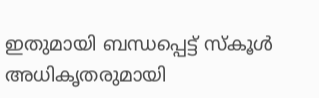ഇതുമായി ബന്ധപ്പെട്ട് സ്കൂൾ അധികൃതരുമായി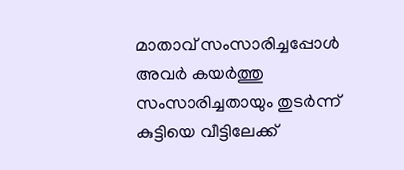മാതാവ് സംസാരിച്ചപ്പോൾ അവർ കയർത്തു സംസാരിച്ചതായും തുടർന്ന് കുട്ടിയെ വീട്ടിലേക്ക്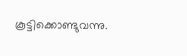കൂട്ടിക്കൊണ്ടുവന്നു.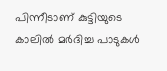പിന്നീടാണ് കുട്ടിയുടെ കാലിൽ മർദിച്ച പാടുകൾ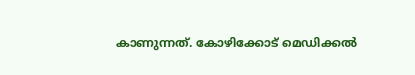കാണുന്നത്. കോഴിക്കോട് മെഡിക്കൽ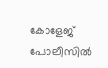കോളേജ് പോലീസിൽ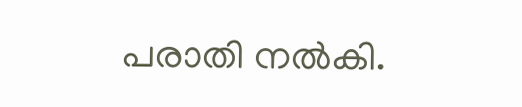പരാതി നൽകി.